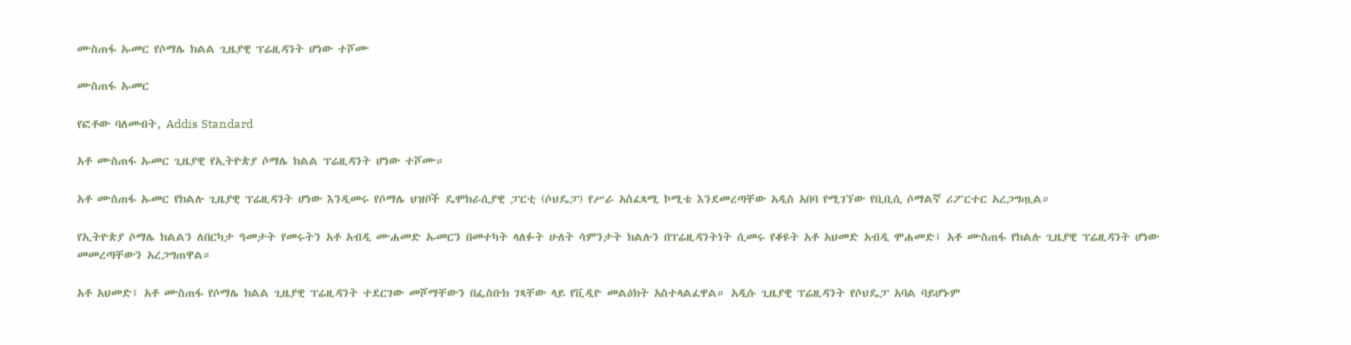ሙስጠፋ ኡመር የሶማሌ ክልል ጊዜያዊ ፕሬዚዳንት ሆነው ተሾሙ

ሙስጠፋ ኡመር

የፎቶው ባለመብት, Addis Standard

አቶ ሙስጠፋ ኡመር ጊዜያዊ የኢትዮጵያ ሶማሌ ክልል ፕሬዚዳንት ሆነው ተሾሙ።

አቶ ሙስጠፋ ኡመር የክልሉ ጊዜያዊ ፕሬዚዳንት ሆነው እንዲመሩ የሶማሌ ህዝቦች ዴሞክራሲያዊ ፓርቲ (ሶህዴፓ) የሥራ አስፈጻሚ ኮሚቴ እንደመረጣቸው አዲስ አበባ የሚገኘው የቢቢሲ ሶማልኛ ሪፖርተር አረጋግጧል።

የኢትዮጵያ ሶማሌ ክልልን ለበርካታ ዓመታት የመሩትን አቶ አብዲ ሙሐመድ ኡመርን በመተካት ላለፉት ሁለት ሳምንታት ክልሉን በፕሬዚዳንትነት ሲመሩ የቆዩት አቶ አህመድ አብዲ ሞሐመድ፤ አቶ ሙስጠፋ የክልሉ ጊዜያዊ ፕሬዚዳንት ሆነው መመረጣቸውን አረጋግጠዋል።

አቶ አህመድ፤ አቶ ሙስጠፋ የሶማሌ ክልል ጊዜያዊ ፕሬዚዳንት ተደርገው መሾማቸውን በፌስቡክ ገጻቸው ላይ የቪዲዮ መልዕክት አስተላልፈዋል። አዲሱ ጊዜያዊ ፕሬዚዳንት የሶህዴፓ አባል ባይሆኑም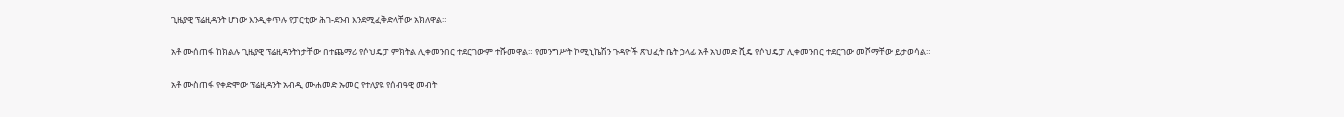ጊዜያዊ ፕሬዚዳንት ሆነው እንዲቀጥሉ የፓርቲው ሕገ-ደንብ እንደሚፈቅድላቸው አክለዋል።

አቶ ሙሰጠፋ ከክልሉ ጊዜያዊ ፕሬዚዳንትነታቸው በተጨማሪ የሶህዴፓ ምክትል ሊቀመንበር ተደርገውም ተሹመዋል። የመንግሥት ኮሚኒኬሽን ጉዳዮች ጽህፈት ቤት ኃላፊ አቶ አህመድ ሺዴ የሶህዴፓ ሊቀመንበር ተደርገው መሾማቸው ይታወሳል።

አቶ ሙስጠፋ የቀድሞው ፕሬዚዳንት አብዲ ሙሐመድ ኡመር የተለያዩ የሰብዓዊ መብት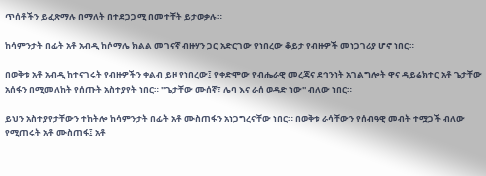ጥሰቶችን ይፈጽማሉ በማለት በተደጋጋሚ በመተቸት ይታወቃሉ።

ከሳምንታት በፊት አቶ አብዲ ከሶማሌ ክልል መገናኛ ብዙሃን ጋር አድርገው የነበረው ቆይታ የብዙዎች መነጋገሪያ ሆኖ ነበር።

በወቅቱ አቶ አብዲ ከተናገሩት የብዙዎችን ቀልብ ይዞ የነበረው፤ የቀድሞው የብሔራዊ መረጃና ደኅንነት አገልግሎት ዋና ዳይሬክተር አቶ ጌታቸው አሰፋን በሚመለከት የሰጡት አስተያየት ነበር። ''ጌታቸው ሙሰኛ፣ ሌባ እና ራሰ ወዳድ ነው'' ብለው ነበር።

ይህን አስተያየታቸውን ተከትሎ ከሳምንታት በፊት አቶ ሙስጠፋን አነጋግረናቸው ነበር። በወቅቱ ራሳቸውን የሰብዓዊ መብት ተሟጋች ብለው የሚጠሩት አቶ ሙስጠፋ፤ አቶ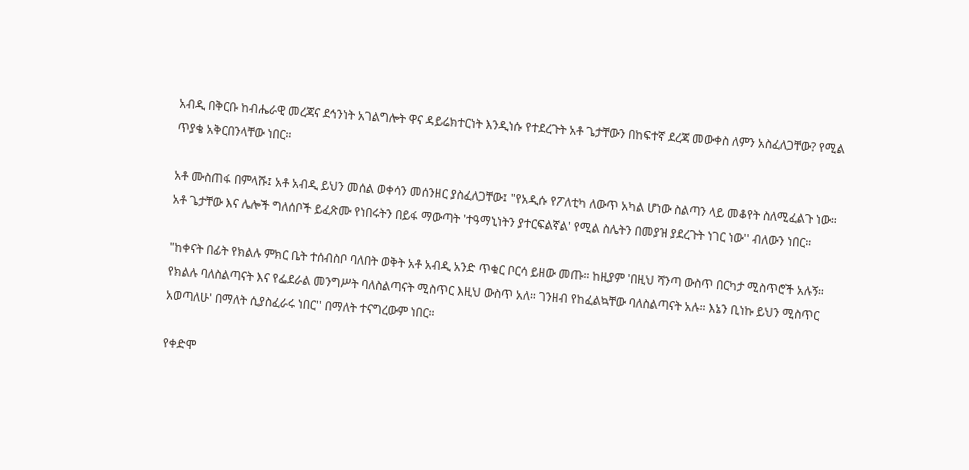አብዲ በቅርቡ ከብሔራዊ መረጃና ደኅንነት አገልግሎት ዋና ዳይሬክተርነት እንዲነሱ የተደረጉት አቶ ጌታቸውን በከፍተኛ ደረጃ መውቀስ ለምን አስፈለጋቸው? የሚል ጥያቄ አቅርበንላቸው ነበር።

አቶ ሙስጠፋ በምላሹ፤ አቶ አብዲ ይህን መሰል ወቀሳን መሰንዘር ያስፈለጋቸው፤ "የአዲሱ የፖለቲካ ለውጥ አካል ሆነው ስልጣን ላይ መቆየት ስለሚፈልጉ ነው። አቶ ጌታቸው እና ሌሎች ግለሰቦች ይፈጽሙ የነበሩትን በይፋ ማውጣት 'ተዓማኒነትን ያተርፍልኛል' የሚል ስሌትን በመያዝ ያደረጉት ነገር ነው'' ብለውን ነበር።

"ከቀናት በፊት የክልሉ ምክር ቤት ተሰብስቦ ባለበት ወቅት አቶ አብዲ አንድ ጥቁር ቦርሳ ይዘው መጡ። ከዚያም 'በዚህ ሻንጣ ውስጥ በርካታ ሚስጥሮች አሉኝ። የክልሉ ባለስልጣናት እና የፌደራል መንግሥት ባለስልጣናት ሚስጥር እዚህ ውስጥ አለ። ገንዘብ የከፈልኳቸው ባለስልጣናት አሉ። እኔን ቢነኩ ይህን ሚስጥር አወጣለሁ' በማለት ሲያስፈራሩ ነበር'' በማለት ተናግረውም ነበር።

የቀድሞ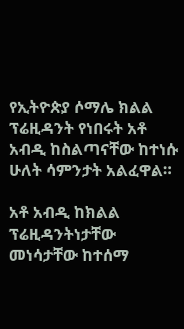የኢትዮጵያ ሶማሌ ክልል ፕሬዚዳንት የነበሩት አቶ አብዲ ከስልጣናቸው ከተነሱ ሁለት ሳምንታት አልፈዋል።

አቶ አብዲ ከክልል ፕሬዚዳንትነታቸው መነሳታቸው ከተሰማ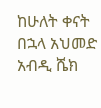ከሁለት ቀናት በኋላ አህመድ አብዲ ሼክ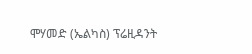ሞሃመድ (ኤልካስ) ፕሬዚዳንት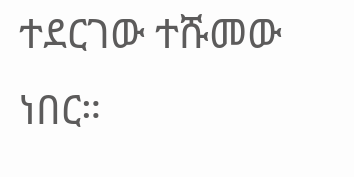ተደርገው ተሹመው ነበር።